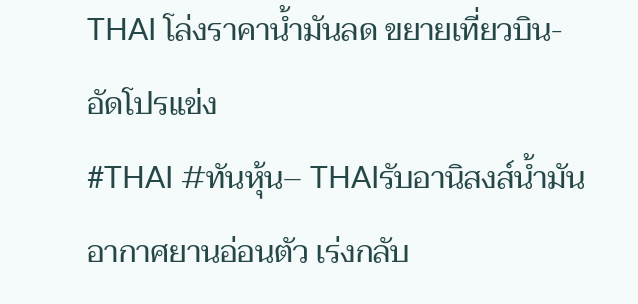THAI โล่งราคาน้ำมันลด ขยายเที่ยวบิน-อัดโปรแข่ง
#THAI #ทันหุ้น– THAIรับอานิสงส์น้ำมันอากาศยานอ่อนตัว เร่งกลับ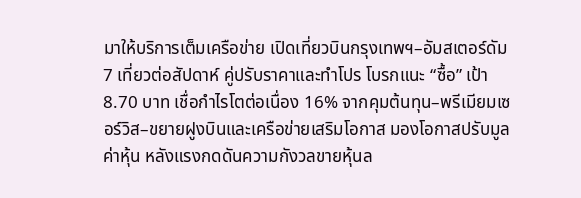มาให้บริการเต็มเครือข่าย เปิดเที่ยวบินกรุงเทพฯ–อัมสเตอร์ดัม 7 เที่ยวต่อสัปดาห์ คู่ปรับราคาและทำโปร โบรกแนะ “ซื้อ” เป้า 8.70 บาท เชื่อกำไรโตต่อเนื่อง 16% จากคุมต้นทุน–พรีเมียมเซอร์วิส–ขยายฝูงบินและเครือข่ายเสริมโอกาส มองโอกาสปรับมูลค่าหุ้น หลังแรงกดดันความกังวลขายหุ้นล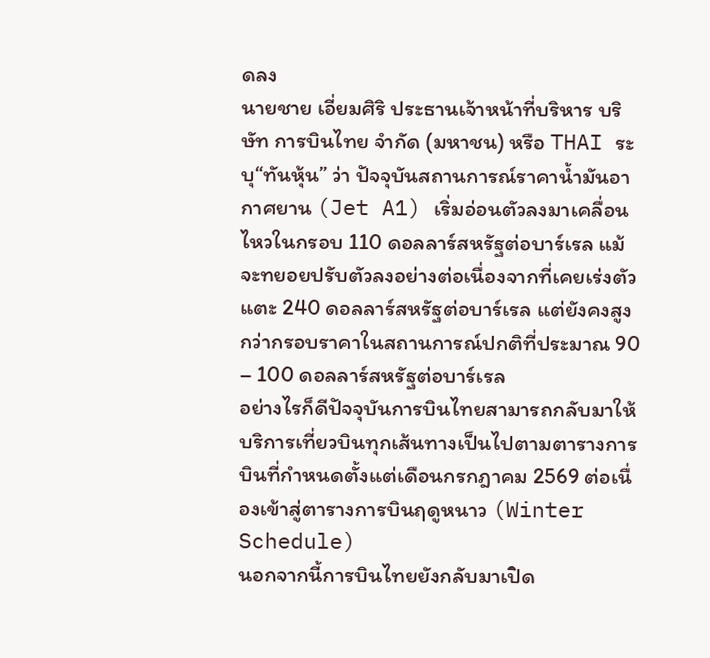ดลง
นายชาย เอี่ยมศิริ ประธานเจ้าหน้าที่บริหาร บริษัท การบินไทย จำกัด (มหาชน) หรือ THAI ระบุ“ทันหุ้น” ว่า ปัจจุบันสถานการณ์ราคาน้ำมันอากาศยาน (Jet A1) เริ่มอ่อนตัวลงมาเคลื่อนไหวในกรอบ 110 ดอลลาร์สหรัฐต่อบาร์เรล แม้จะทยอยปรับตัวลงอย่างต่อเนื่องจากที่เคยเร่งตัวแตะ 240 ดอลลาร์สหรัฐต่อบาร์เรล แต่ยังคงสูงกว่ากรอบราคาในสถานการณ์ปกติที่ประมาณ 90 – 100 ดอลลาร์สหรัฐต่อบาร์เรล
อย่างไรก็ดีปัจจุบันการบินไทยสามารถกลับมาให้บริการเที่ยวบินทุกเส้นทางเป็นไปตามตารางการบินที่กำหนดตั้งแต่เดือนกรกฎาคม 2569 ต่อเนื่องเข้าสู่ตารางการบินฤดูหนาว (Winter Schedule)
นอกจากนี้การบินไทยยังกลับมาเปิด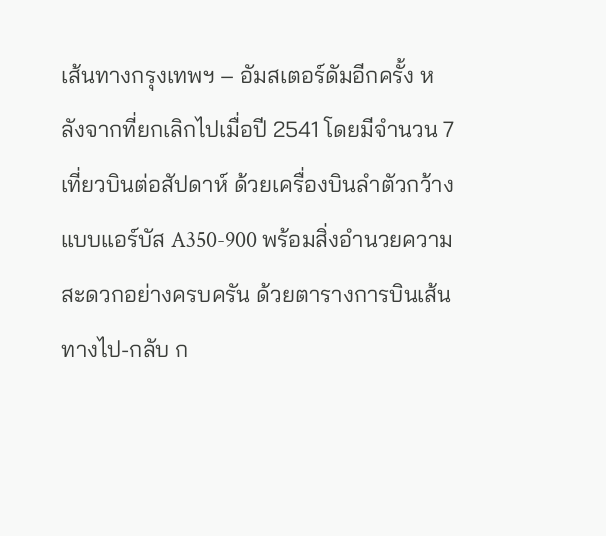เส้นทางกรุงเทพฯ – อัมสเตอร์ดัมอีกครั้ง หลังจากที่ยกเลิกไปเมื่อปี 2541 โดยมีจำนวน 7 เที่ยวบินต่อสัปดาห์ ด้วยเครื่องบินลำตัวกว้างแบบแอร์บัส A350-900 พร้อมสิ่งอำนวยความสะดวกอย่างครบครัน ด้วยตารางการบินเส้นทางไป-กลับ ก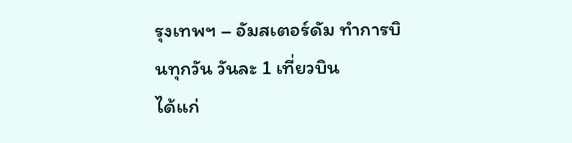รุงเทพฯ – อัมสเตอร์ดัม ทำการบินทุกวัน วันละ 1 เที่ยวบิน
ได้แก่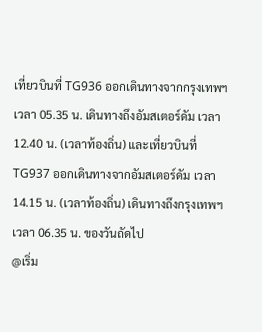เที่ยวบินที่ TG936 ออกเดินทางจากกรุงเทพฯ เวลา 05.35 น. เดินทางถึงอัมสเตอร์ดัม เวลา 12.40 น. (เวลาท้องถิ่น) และเที่ยวบินที่ TG937 ออกเดินทางจากอัมสเตอร์ดัม เวลา 14.15 น. (เวลาท้องถิ่น) เดินทางถึงกรุงเทพฯ เวลา 06.35 น. ของวันถัดไป
@เริ่ม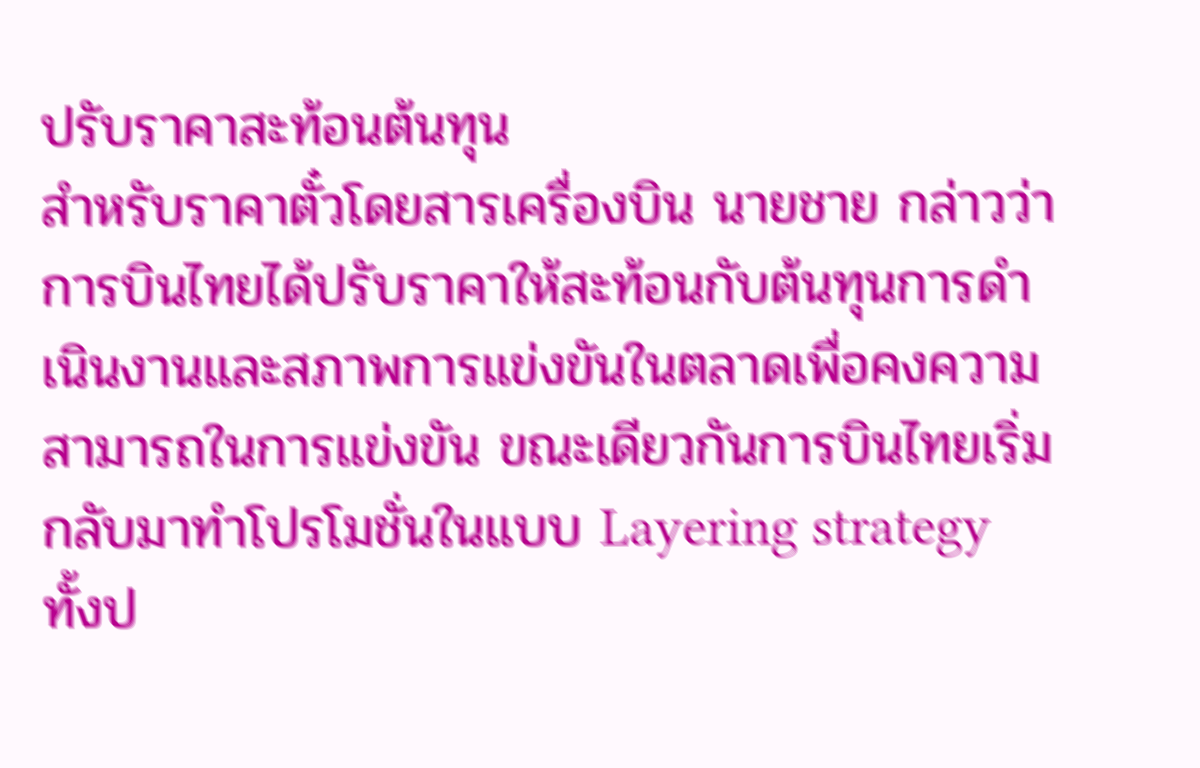ปรับราคาสะท้อนต้นทุน
สำหรับราคาตั๋วโดยสารเครื่องบิน นายชาย กล่าวว่า การบินไทยได้ปรับราคาให้สะท้อนกับต้นทุนการดำเนินงานและสภาพการแข่งขันในตลาดเพื่อคงความสามารถในการแข่งขัน ขณะเดียวกันการบินไทยเริ่มกลับมาทำโปรโมชั่นในแบบ Layering strategy ทั้งป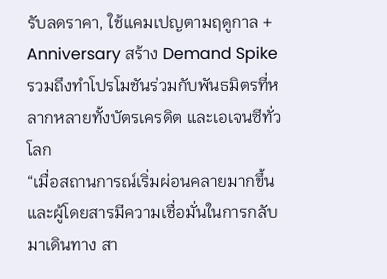รับลดราคา, ใช้แคมเปญตามฤดูกาล + Anniversary สร้าง Demand Spike รวมถึงทำโปรโมชันร่วมกับพันธมิตรที่หลากหลายทั้งบัตรเครดิต และเอเจนซีทั่วโลก
“เมื่อสถานการณ์เริ่มผ่อนคลายมากขึ้น และผู้โดยสารมีความเชื่อมั่นในการกลับมาเดินทาง สา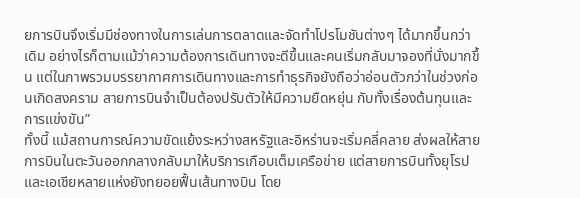ยการบินจึงเริ่มมีช่องทางในการเล่นการตลาดและจัดทำโปรโมชันต่างๆ ได้มากขึ้นกว่าเดิม อย่างไรก็ตามแม้ว่าความต้องการเดินทางจะดีขึ้นและคนเริ่มกลับมาจองที่นั่งมากขึ้น แต่ในภาพรวมบรรยากาศการเดินทางและการทำธุรกิจยังถือว่าอ่อนตัวกว่าในช่วงก่อนเกิดสงคราม สายการบินจำเป็นต้องปรับตัวให้มีความยืดหยุ่น กับทั้งเรื่องต้นทุนและการแข่งขัน”
ทั้งนี้ แม้สถานการณ์ความขัดแย้งระหว่างสหรัฐและอิหร่านจะเริ่มคลี่คลาย ส่งผลให้สายการบินในตะวันออกกลางกลับมาให้บริการเกือบเต็มเครือข่าย แต่สายการบินทั้งยุโรปและเอเชียหลายแห่งยังทยอยฟื้นเส้นทางบิน โดย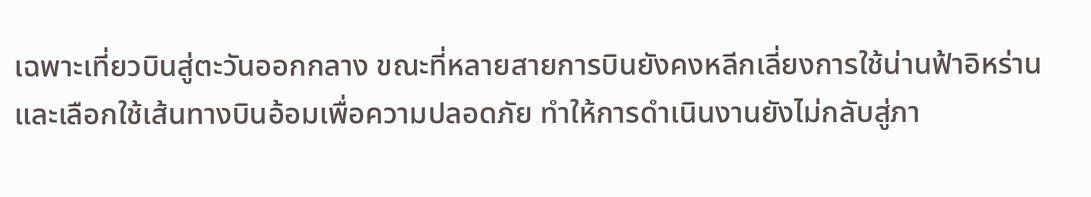เฉพาะเที่ยวบินสู่ตะวันออกกลาง ขณะที่หลายสายการบินยังคงหลีกเลี่ยงการใช้น่านฟ้าอิหร่านและเลือกใช้เส้นทางบินอ้อมเพื่อความปลอดภัย ทำให้การดำเนินงานยังไม่กลับสู่ภา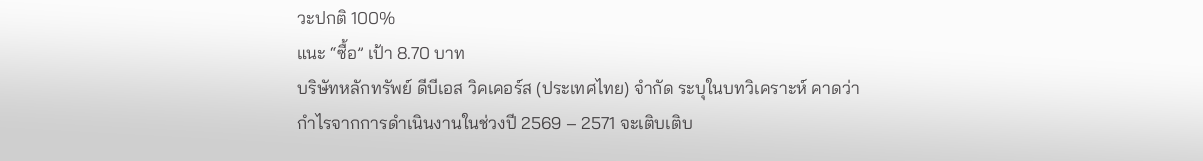วะปกติ 100%
แนะ “ซื้อ” เป้า 8.70 บาท
บริษัทหลักทรัพย์ ดีบีเอส วิคเคอร์ส (ประเทศไทย) จำกัด ระบุในบทวิเคราะห์ คาดว่า กำไรจากการดำเนินงานในช่วงปี 2569 – 2571 จะเติบเติบ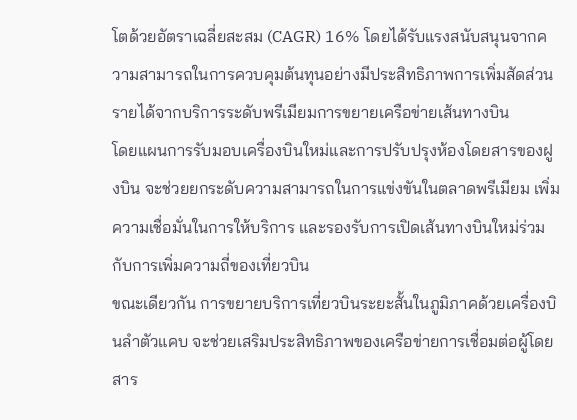โตด้วยอัตราเฉลี่ยสะสม (CAGR) 16% โดยได้รับแรงสนับสนุนจากความสามารถในการควบคุมต้นทุนอย่างมีประสิทธิภาพการเพิ่มสัดส่วนรายได้จากบริการระดับพรีเมียมการขยายเครือข่ายเส้นทางบิน
โดยแผนการรับมอบเครื่องบินใหม่และการปรับปรุงห้องโดยสารของฝูงบิน จะช่วยยกระดับความสามารถในการแข่งขันในตลาดพรีเมียม เพิ่มความเชื่อมั่นในการให้บริการ และรองรับการเปิดเส้นทางบินใหม่ร่วมกับการเพิ่มความถี่ของเที่ยวบิน
ขณะเดียวกัน การขยายบริการเที่ยวบินระยะสั้นในภูมิภาคด้วยเครื่องบินลำตัวแคบ จะช่วยเสริมประสิทธิภาพของเครือข่ายการเชื่อมต่อผู้โดยสาร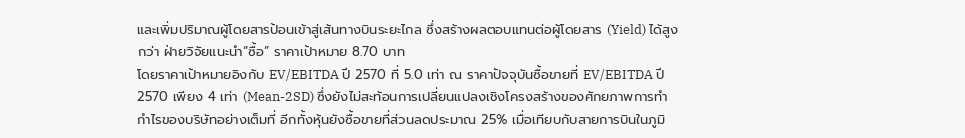และเพิ่มปริมาณผู้โดยสารป้อนเข้าสู่เส้นทางบินระยะไกล ซึ่งสร้างผลตอบแทนต่อผู้โดยสาร (Yield) ได้สูงกว่า ฝ่ายวิจัยแนะนำ“ซื้อ” ราคาเป้าหมาย 8.70 บาท
โดยราคาเป้าหมายอิงกับ EV/EBITDA ปี 2570 ที่ 5.0 เท่า ณ ราคาปัจจุบันซื้อขายที่ EV/EBITDA ปี 2570 เพียง 4 เท่า (Mean-2SD) ซึ่งยังไม่สะท้อนการเปลี่ยนแปลงเชิงโครงสร้างของศักยภาพการทำกำไรของบริษัทอย่างเต็มที่ อีกทั้งหุ้นยังซื้อขายที่ส่วนลดประมาณ 25% เมื่อเทียบกับสายการบินในภูมิ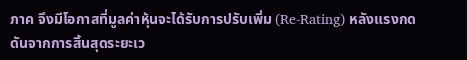ภาค จึงมีโอกาสที่มูลค่าหุ้นจะได้รับการปรับเพิ่ม (Re-Rating) หลังแรงกดดันจากการสิ้นสุดระยะเว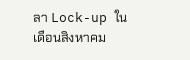ลา Lock-up ในเดือนสิงหาคม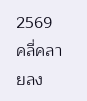2569 คลี่คลายลง